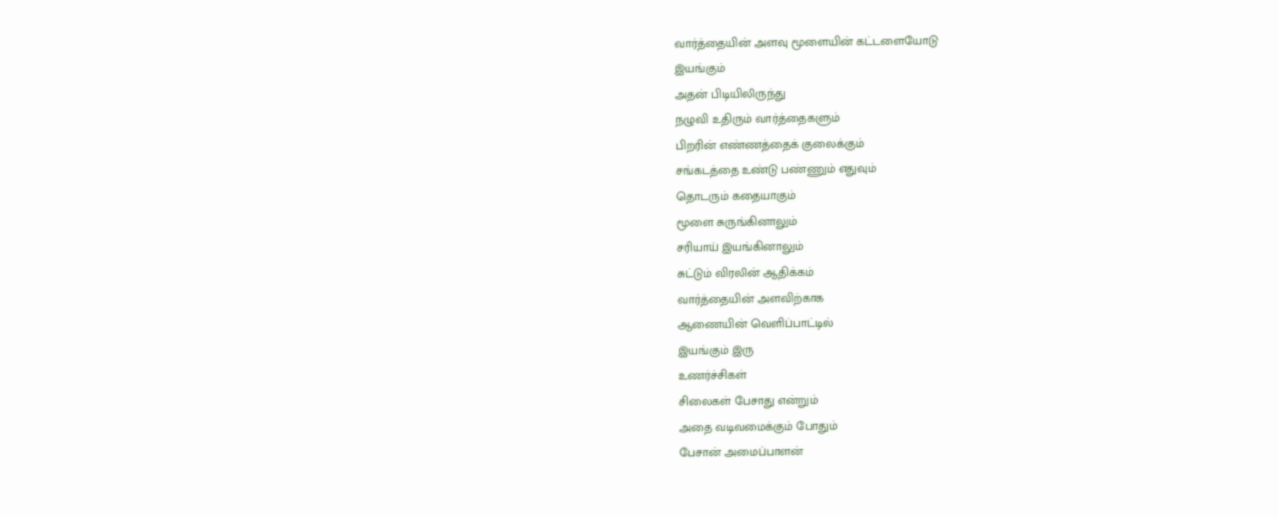வார்த்தையின் அளவு மூளையின் கட்டளையோடு
இயங்கும்
அதன் பிடியிலிருந்து
நழுவி உதிரும் வார்த்தைகளும்
பிறரின் எண்ணத்தைக் குலைக்கும்
சங்கடத்தை உண்டு பண்ணும் எதுவும்
தொடரும் கதையாகும்
மூளை சுருங்கினாலும்
சரியாய் இயங்கினாலும்
சுட்டும் விரலின் ஆதிக்கம்
வார்த்தையின் அளவிற்காக
ஆணையின் வெளிப்பாட்டில்
இயங்கும் இரு
உணர்ச்சிகள்
சிலைகள் பேசாது என்றும்
அதை வடிவமைக்கும் போதும்
பேசான் அமைப்பாளன்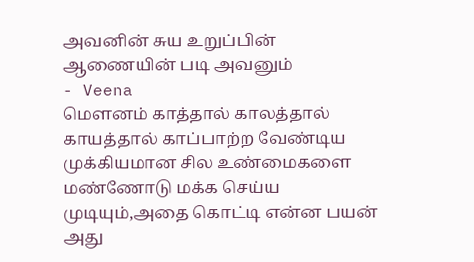அவனின் சுய உறுப்பின்
ஆணையின் படி அவனும்
- Veena
மௌனம் காத்தால் காலத்தால்
காயத்தால் காப்பாற்ற வேண்டிய
முக்கியமான சில உண்மைகளை
மண்ணோடு மக்க செய்ய
முடியும்,அதை கொட்டி என்ன பயன்
அது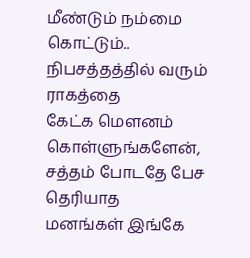மீண்டும் நம்மை கொட்டும்..
நிபசத்தத்தில் வரும் ராகத்தை
கேட்க மௌனம்
கொள்ளுங்களேன்,
சத்தம் போடதே பேச தெரியாத
மனங்கள் இங்கே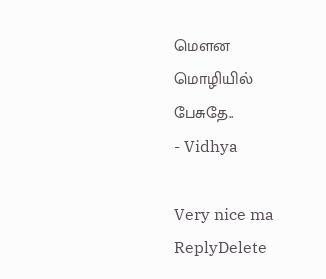மௌன
மொழியில் பேசுதே..
- Vidhya

Very nice ma
ReplyDelete